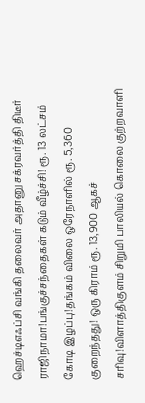ஹெச்டிஎஃப்சி வங்கி தலைவர் அதானு சக்ரவர்த்தி திடீர் ராஜிநாமா!பங்குச்சந்தைகள் கடும் வீழ்ச்சி! ரூ. 13 லட்சம் கோடி இழப்பு!தங்கம் விலை ஒரேநாளில் ரூ. 5,360 குறைந்தது! ஒரு கிராம் ரூ. 13,900 ஆகச் சரிவு!விளாத்திகுளம் சிறுமி பாலியல் கொலை குற்றவாளி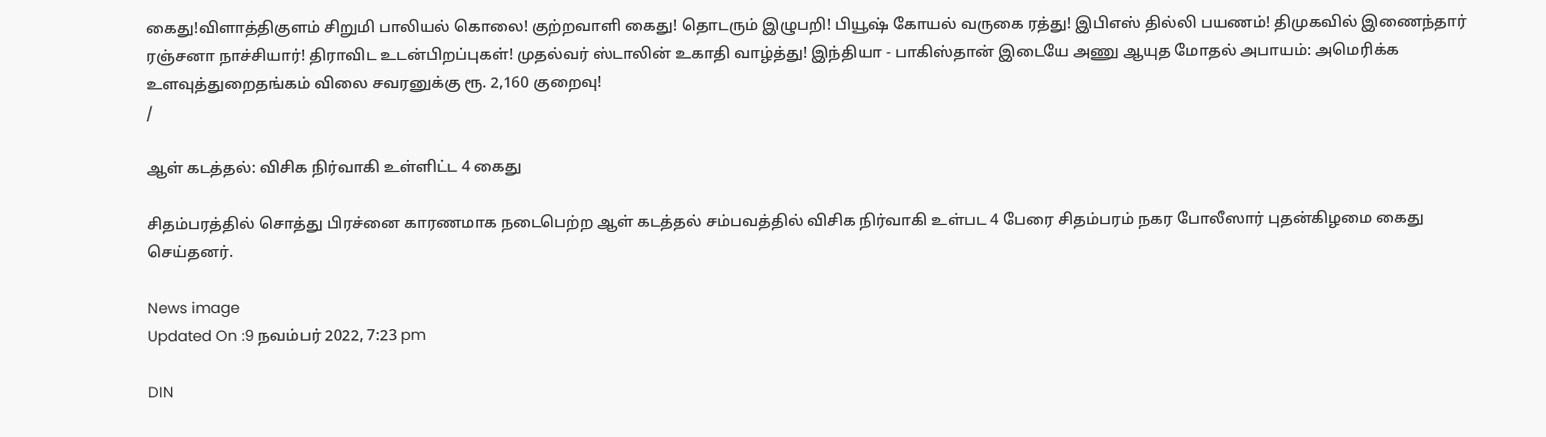கைது!விளாத்திகுளம் சிறுமி பாலியல் கொலை! குற்றவாளி கைது! தொடரும் இழுபறி! பியூஷ் கோயல் வருகை ரத்து! இபிஎஸ் தில்லி பயணம்! திமுகவில் இணைந்தார் ரஞ்சனா நாச்சியார்! திராவிட உடன்பிறப்புகள்! முதல்வர் ஸ்டாலின் உகாதி வாழ்த்து! இந்தியா - பாகிஸ்தான் இடையே அணு ஆயுத மோதல் அபாயம்: அமெரிக்க உளவுத்துறைதங்கம் விலை சவரனுக்கு ரூ. 2,160 குறைவு!
/

ஆள் கடத்தல்: விசிக நிர்வாகி உள்ளிட்ட 4 கைது

சிதம்பரத்தில் சொத்து பிரச்னை காரணமாக நடைபெற்ற ஆள் கடத்தல் சம்பவத்தில் விசிக நிர்வாகி உள்பட 4 பேரை சிதம்பரம் நகர போலீஸார் புதன்கிழமை கைது செய்தனர்.

News image
Updated On :9 நவம்பர் 2022, 7:23 pm

DIN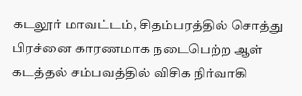கடலூர் மாவட்டம், சிதம்பரத்தில் சொத்து பிரச்னை காரணமாக நடைபெற்ற ஆள் கடத்தல் சம்பவத்தில் விசிக நிர்வாகி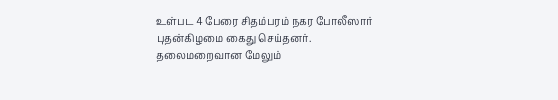உள்பட 4 பேரை சிதம்பரம் நகர போலீஸார் புதன்கிழமை கைது செய்தனர். தலைமறைவான மேலும்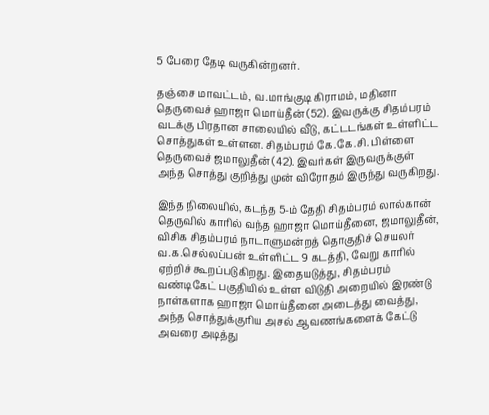5 பேரை தேடி வருகின்றனர்.

தஞ்சை மாவட்டம், வ.மாங்குடி கிராமம், மதினா தெருவைச் ஹாஜா மொய்தீன் (52). இவருக்கு சிதம்பரம் வடக்கு பிரதான சாலையில் வீடு, கட்டடங்கள் உள்ளிட்ட சொத்துகள் உள்ளன. சிதம்பரம் கே.கே.சி. பிள்ளை தெருவைச் ஜமாலுதீன் (42). இவர்கள் இருவருக்குள் அந்த சொத்து குறித்து முன் விரோதம் இருந்து வருகிறது.

இந்த நிலையில், கடந்த 5-ம் தேதி சிதம்பரம் லால்கான் தெருவில் காரில் வந்த ஹாஜா மொய்தீனை, ஜமாலுதீன், விசிக சிதம்பரம் நாடாளுமன்றத் தொகுதிச் செயலர் வ.க.செல்லப்பன் உள்ளிட்ட 9 கடத்தி, வேறு காரில் ஏற்றிச் கூறப்படுகிறது. இதையடுத்து, சிதம்பரம் வண்டிகேட் பகுதியில் உள்ள விடுதி அறையில் இரண்டு நாள்களாக ஹாஜா மொய்தீனை அடைத்து வைத்து, அந்த சொத்துக்குரிய அசல் ஆவணங்களைக் கேட்டு அவரை அடித்து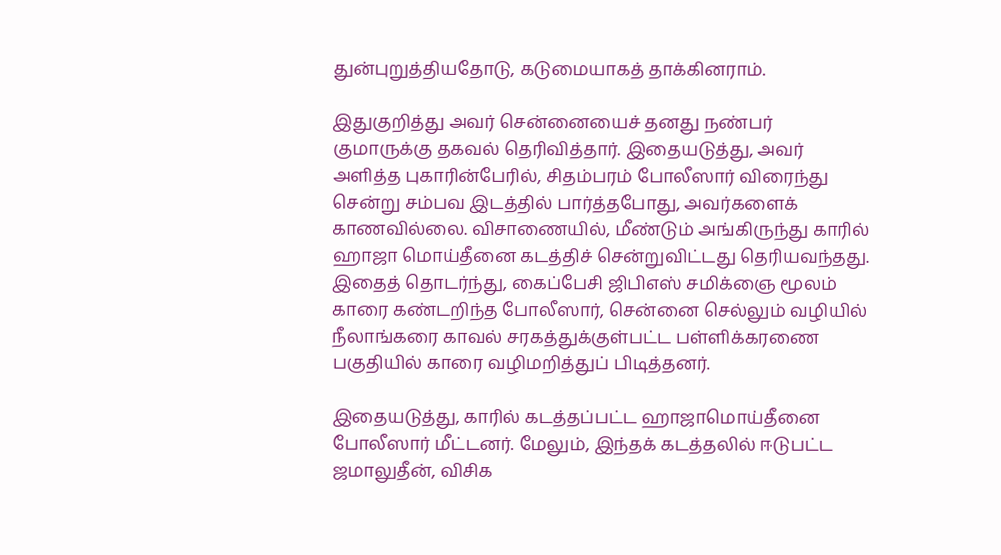துன்புறுத்தியதோடு, கடுமையாகத் தாக்கினராம்.

இதுகுறித்து அவர் சென்னையைச் தனது நண்பர் குமாருக்கு தகவல் தெரிவித்தார். இதையடுத்து, அவர் அளித்த புகாரின்பேரில், சிதம்பரம் போலீஸார் விரைந்து சென்று சம்பவ இடத்தில் பார்த்தபோது, அவர்களைக் காணவில்லை. விசாணையில், மீண்டும் அங்கிருந்து காரில் ஹாஜா மொய்தீனை கடத்திச் சென்றுவிட்டது தெரியவந்தது. இதைத் தொடர்ந்து, கைப்பேசி ஜிபிஎஸ் சமிக்ஞை மூலம் காரை கண்டறிந்த போலீஸார், சென்னை செல்லும் வழியில் நீலாங்கரை காவல் சரகத்துக்குள்பட்ட பள்ளிக்கரணை பகுதியில் காரை வழிமறித்துப் பிடித்தனர்.

இதையடுத்து, காரில் கடத்தப்பட்ட ஹாஜாமொய்தீனை போலீஸார் மீட்டனர். மேலும், இந்தக் கடத்தலில் ஈடுபட்ட ஜமாலுதீன், விசிக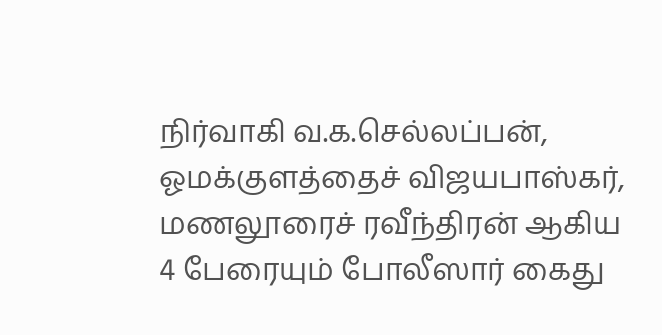நிர்வாகி வ.க.செல்லப்பன், ஓமக்குளத்தைச் விஜயபாஸ்கர், மணலூரைச் ரவீந்திரன் ஆகிய 4 பேரையும் போலீஸார் கைது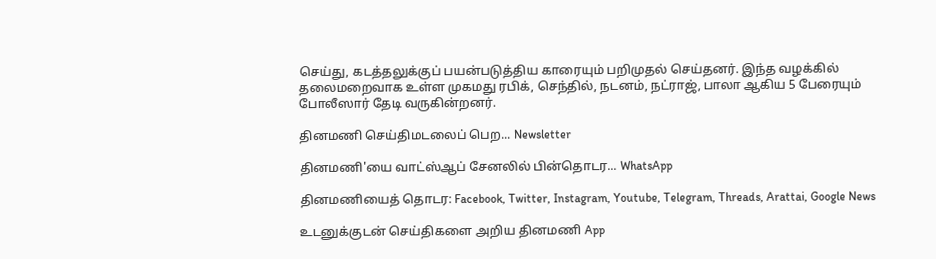செய்து, கடத்தலுக்குப் பயன்படுத்திய காரையும் பறிமுதல் செய்தனர். இந்த வழக்கில் தலைமறைவாக உள்ள முகமது ரபிக், செந்தில், நடனம், நட்ராஜ், பாலா ஆகிய 5 பேரையும் போலீஸார் தேடி வருகின்றனர்.

தினமணி செய்திமடலைப் பெற... Newsletter

தினமணி'யை வாட்ஸ்ஆப் சேனலில் பின்தொடர... WhatsApp

தினமணியைத் தொடர: Facebook, Twitter, Instagram, Youtube, Telegram, Threads, Arattai, Google News

உடனுக்குடன் செய்திகளை அறிய தினமணி App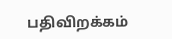பதிவிறக்கம்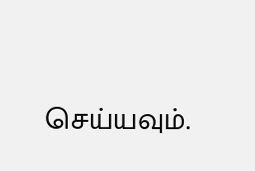செய்யவும்.